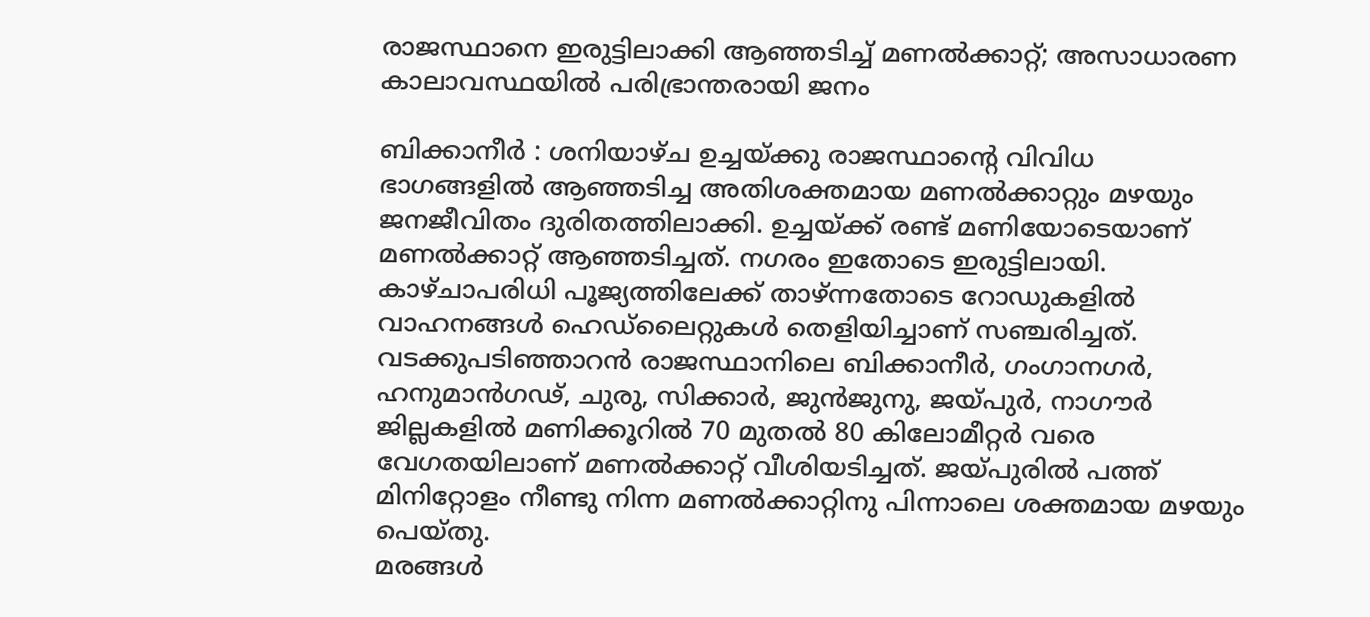രാജസ്ഥാനെ ഇരുട്ടിലാക്കി ആഞ്ഞടിച്ച് മണൽക്കാറ്റ്; അസാധാരണ കാലാവസ്ഥയിൽ പരിഭ്രാന്തരായി ജനം

ബിക്കാനീർ : ശനിയാഴ്ച ഉച്ചയ്ക്കു രാജസ്ഥാന്റെ വിവിധ ഭാഗങ്ങളിൽ ആഞ്ഞടിച്ച അതിശക്തമായ മണൽക്കാറ്റും മഴയും ജനജീവിതം ദുരിതത്തിലാക്കി. ഉച്ചയ്ക്ക് രണ്ട് മണിയോടെയാണ് മണൽക്കാറ്റ് ആഞ്ഞടിച്ചത്. നഗരം ഇതോടെ ഇരുട്ടിലായി. കാഴ്ചാപരിധി പൂജ്യത്തിലേക്ക് താഴ്ന്നതോടെ റോഡുകളിൽ വാഹനങ്ങൾ ഹെഡ്ലൈറ്റുകൾ തെളിയിച്ചാണ് സഞ്ചരിച്ചത്.
വടക്കുപടിഞ്ഞാറൻ രാജസ്ഥാനിലെ ബിക്കാനീർ, ഗംഗാനഗർ, ഹനുമാൻഗഢ്, ചുരു, സിക്കാർ, ജുൻജുനു, ജയ്പുർ, നാഗൗർ ജില്ലകളിൽ മണിക്കൂറിൽ 70 മുതൽ 80 കിലോമീറ്റർ വരെ വേഗതയിലാണ് മണൽക്കാറ്റ് വീശിയടിച്ചത്. ജയ്പുരിൽ പത്ത് മിനിറ്റോളം നീണ്ടു നിന്ന മണൽക്കാറ്റിനു പിന്നാലെ ശക്തമായ മഴയും പെയ്തു.
മരങ്ങൾ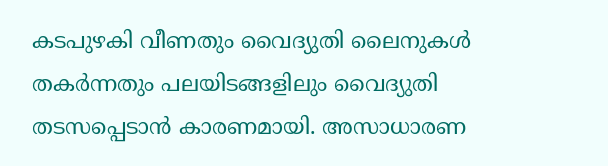കടപുഴകി വീണതും വൈദ്യുതി ലൈനുകൾ തകർന്നതും പലയിടങ്ങളിലും വൈദ്യുതി തടസപ്പെടാൻ കാരണമായി. അസാധാരണ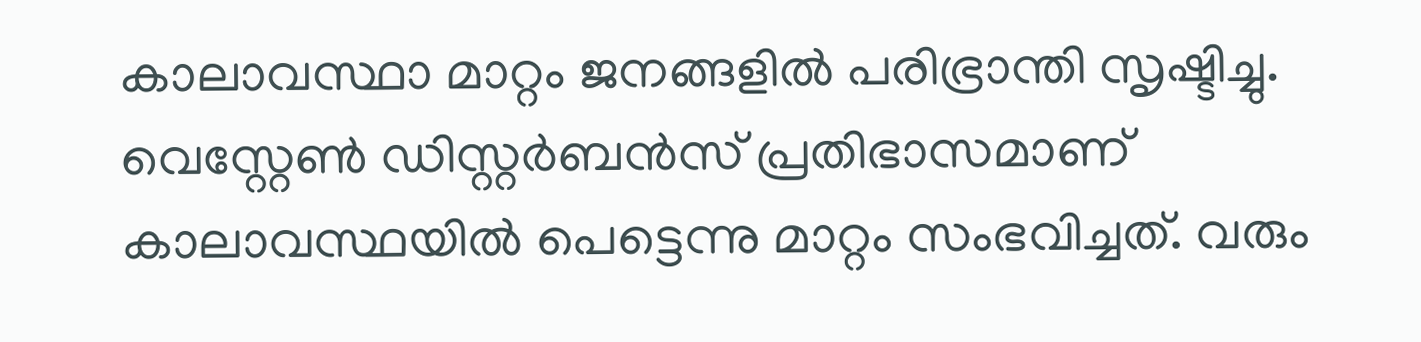കാലാവസ്ഥാ മാറ്റം ജനങ്ങളിൽ പരിഭ്രാന്തി സൃഷ്ടിച്ചു.
വെസ്റ്റേൺ ഡിസ്റ്റർബൻസ് പ്രതിഭാസമാണ് കാലാവസ്ഥയിൽ പെട്ടെന്നു മാറ്റം സംഭവിച്ചത്. വരും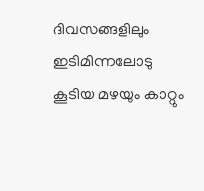ദിവസങ്ങളിലും ഇടിമിന്നലോടു കൂടിയ മഴയും കാറ്റും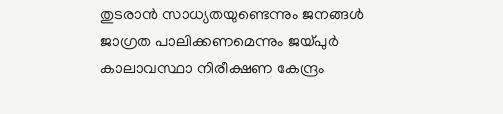തുടരാൻ സാധ്യതയുണ്ടെന്നും ജനങ്ങൾ ജാഗ്രത പാലിക്കണമെന്നും ജയ്പുർ കാലാവസ്ഥാ നിരീക്ഷണ കേന്ദ്രം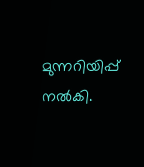മുന്നറിയിപ്പ് നൽകി.